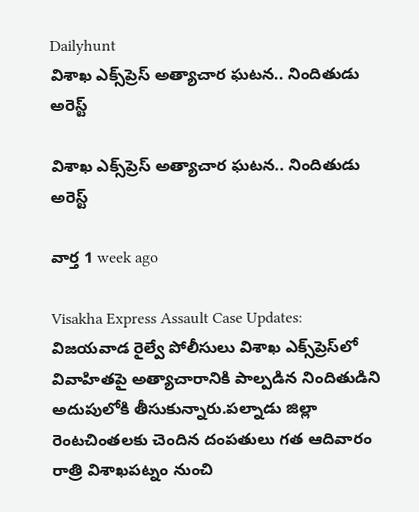Dailyhunt
విశాఖ ఎక్స్‌ప్రెస్ అత్యాచార ఘటన.. నిందితుడు అరెస్ట్

విశాఖ ఎక్స్‌ప్రెస్ అత్యాచార ఘటన.. నిందితుడు అరెస్ట్

వార్త 1 week ago

Visakha Express Assault Case Updates: విజయవాడ రైల్వే పోలీసులు విశాఖ ఎక్స్‌ప్రెస్‌లో వివాహితపై అత్యాచారానికి పాల్పడిన నిందితుడిని అదుపులోకి తీసుకున్నారు.పల్నాడు జిల్లా రెంటచింతలకు చెందిన దంపతులు గత ఆదివారం రాత్రి విశాఖపట్నం నుంచి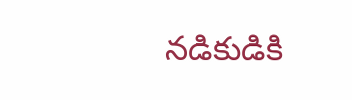నడికుడికి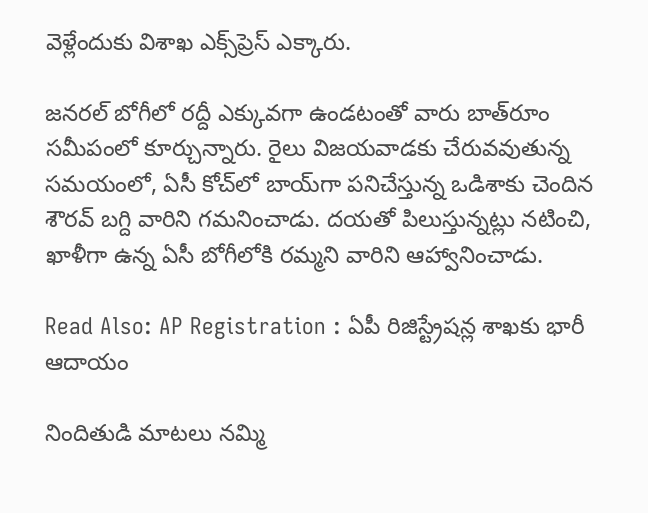వెళ్లేందుకు విశాఖ ఎక్స్‌ప్రెస్‌ ఎక్కారు.

జనరల్ బోగీలో రద్దీ ఎక్కువగా ఉండటంతో వారు బాత్‌రూం సమీపంలో కూర్చున్నారు. రైలు విజయవాడకు చేరువవుతున్న సమయంలో, ఏసీ కోచ్‌లో బాయ్‌గా పనిచేస్తున్న ఒడిశాకు చెందిన శౌరవ్‌ బగ్ది వారిని గమనించాడు. దయతో పిలుస్తున్నట్లు నటించి, ఖాళీగా ఉన్న ఏసీ బోగీలోకి రమ్మని వారిని ఆహ్వానించాడు.

Read Also: AP Registration : ఏపీ రిజిస్ట్రేషన్ల శాఖకు భారీ ఆదాయం

నిందితుడి మాటలు నమ్మి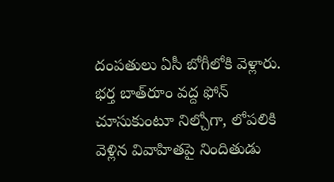దంపతులు ఏసీ బోగీలోకి వెళ్లారు. భర్త బాత్‌రూం వద్ద ఫోన్ చూసుకుంటూ నిల్చోగా, లోపలికి వెళ్లిన వివాహితపై నిందితుడు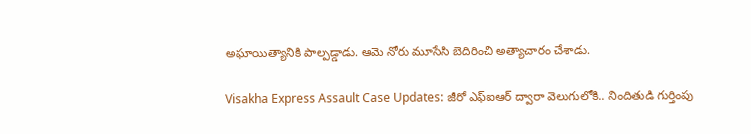అఘాయిత్యానికి పాల్పడ్డాడు. ఆమె నోరు మూసేసి బెదిరించి అత్యాచారం చేశాడు.

Visakha Express Assault Case Updates: జీరో ఎఫ్ఐఆర్ ద్వారా వెలుగులోకి.. నిందితుడి గుర్తింపు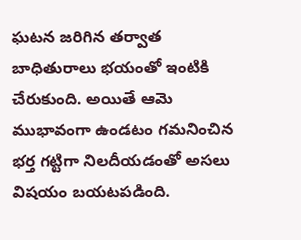ఘటన జరిగిన తర్వాత బాధితురాలు భయంతో ఇంటికి చేరుకుంది. అయితే ఆమె ముభావంగా ఉండటం గమనించిన భర్త గట్టిగా నిలదీయడంతో అసలు విషయం బయటపడింది.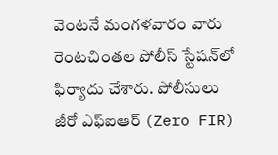వెంటనే మంగళవారం వారు రెంటచింతల పోలీస్ స్టేషన్‌లో ఫిర్యాదు చేశారు. పోలీసులు జీరో ఎఫ్ఐఆర్ (Zero FIR)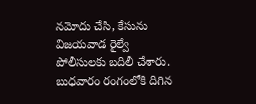నమోదు చేసి, కేసును విజయవాడ రైల్వే పోలీసులకు బదిలీ చేశారు. బుధవారం రంగంలోకి దిగిన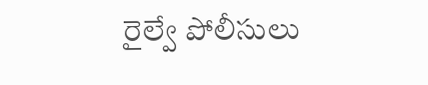రైల్వే పోలీసులు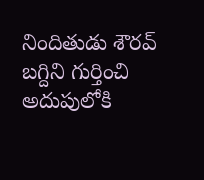నిందితుడు శౌరవ్‌ బగ్దిని గుర్తించి అదుపులోకి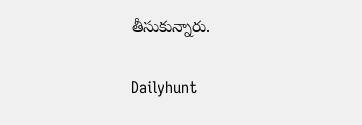తీసుకున్నారు.

Dailyhunt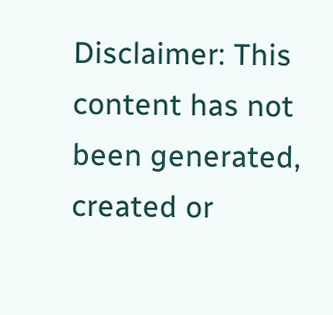Disclaimer: This content has not been generated, created or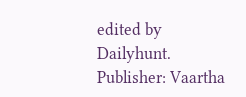edited by Dailyhunt. Publisher: Vaartha